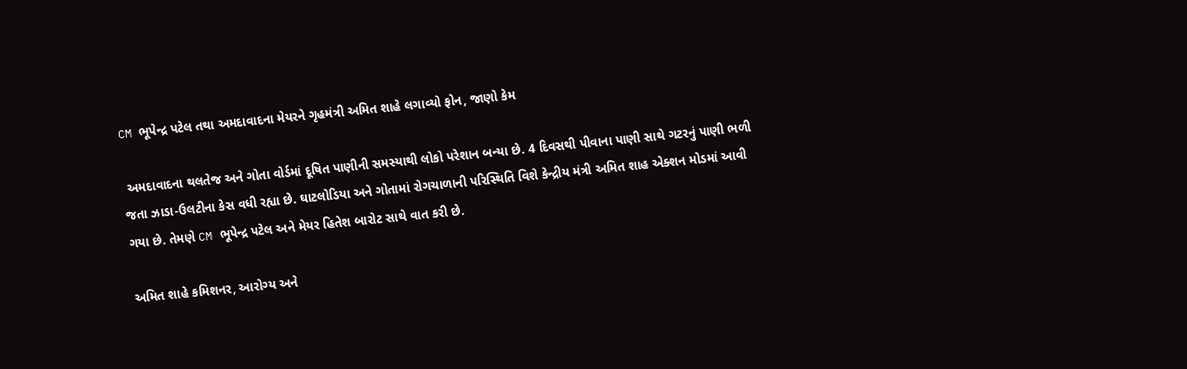CM ભૂપેન્દ્ર પટેલ તથા અમદાવાદના મેયરને ગૃહમંત્રી અમિત શાહે લગાવ્યો ફોન, જાણો કેમ

 અમદાવાદના થલતેજ અને ગોતા વોર્ડમાં દૂષિત પાણીની સમસ્યાથી લોકો પરેશાન બન્યા છે. 4 દિવસથી પીવાના પાણી સાથે ગટરનું પાણી ભળી જતા ઝાડા-ઉલટીના કેસ વધી રહ્યા છે. ઘાટલોડિયા અને ગોતામાં રોગચાળાની પરિસ્થિતિ વિશે કેન્દ્રીય મંત્રી અમિત શાહ એક્શન મોડમાં આવી ગયા છે. તેમણે CM ભૂપેન્દ્ર પટેલ અને મેયર હિતેશ બારોટ સાથે વાત કરી છે.

અમિત શાહે કમિશનર, આરોગ્ય અને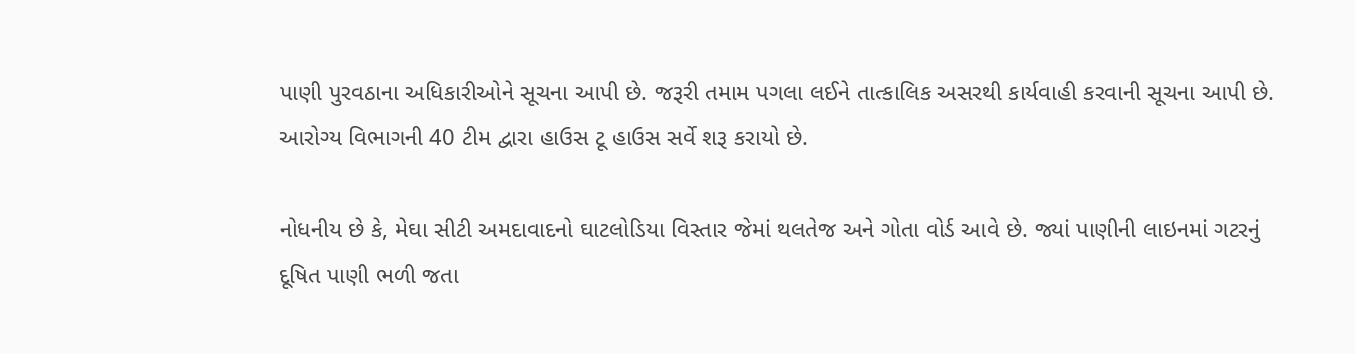પાણી પુરવઠાના અધિકારીઓને સૂચના આપી છે. જરૂરી તમામ પગલા લઈને તાત્કાલિક અસરથી કાર્યવાહી કરવાની સૂચના આપી છે. આરોગ્ય વિભાગની 40 ટીમ દ્વારા હાઉસ ટૂ હાઉસ સર્વે શરૂ કરાયો છે.

નોધનીય છે કે, મેઘા સીટી અમદાવાદનો ઘાટલોડિયા વિસ્તાર જેમાં થલતેજ અને ગોતા વોર્ડ આવે છે. જ્યાં પાણીની લાઇનમાં ગટરનું દૂષિત પાણી ભળી જતા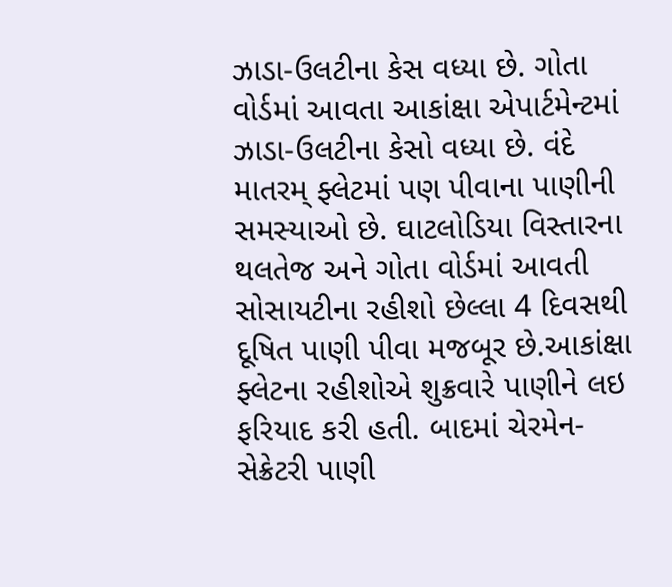ઝાડા-ઉલટીના કેસ વધ્યા છે. ગોતા વોર્ડમાં આવતા આકાંક્ષા એપાર્ટમેન્ટમાં ઝાડા-ઉલટીના કેસો વધ્યા છે. વંદે માતરમ્ ફ્લેટમાં પણ પીવાના પાણીની સમસ્યાઓ છે. ઘાટલોડિયા વિસ્તારના થલતેજ અને ગોતા વોર્ડમાં આવતી સોસાયટીના રહીશો છેલ્લા 4 દિવસથી દૂષિત પાણી પીવા મજબૂર છે.આકાંક્ષા ફ્લેટના રહીશોએ શુક્રવારે પાણીને લઇ ફરિયાદ કરી હતી. બાદમાં ચેરમેન-સેક્રેટરી પાણી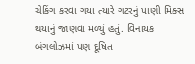ચેકિંગ કરવા ગયા ત્યારે ગટરનું પાણી મિક્સ થયાનું જાણવા મળ્યું હતું. વિનાયક બંગલોઝમાં પણ દૂષિત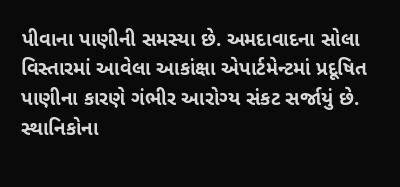પીવાના પાણીની સમસ્યા છે. અમદાવાદના સોલા વિસ્તારમાં આવેલા આકાંક્ષા એપાર્ટમેન્ટમાં પ્રદૂષિત પાણીના કારણે ગંભીર આરોગ્ય સંકટ સર્જાયું છે. સ્થાનિકોના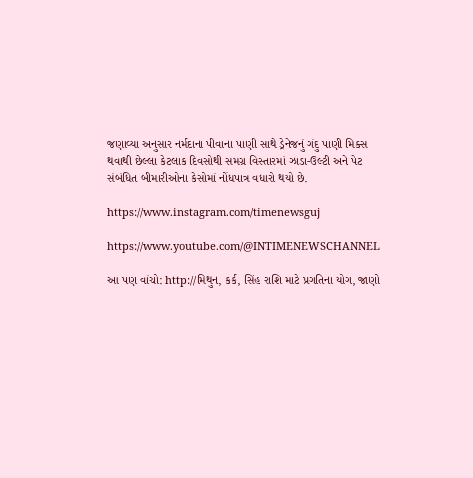જણાવ્યા અનુસાર નર્મદાના પીવાના પાણી સાથે ડ્રેનેજનું ગંદુ પાણી મિક્સ થવાથી છેલ્લા કેટલાક દિવસોથી સમગ્ર વિસ્તારમાં ઝાડા-ઉલ્ટી અને પેટ સંબંધિત બીમારીઓના કેસોમાં નોંધપાત્ર વધારો થયો છે.

https://www.instagram.com/timenewsguj

https://www.youtube.com/@INTIMENEWSCHANNEL

આ પણ વાંચો: http://મિથુન, કર્ક, સિંહ રાશિ માટે પ્રગતિના યોગ, જાણો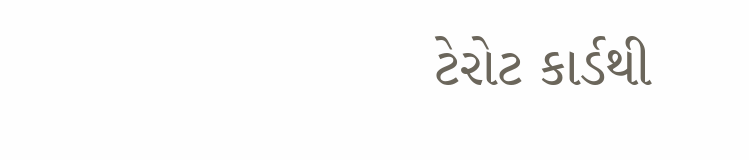ટેરોટ કાર્ડથી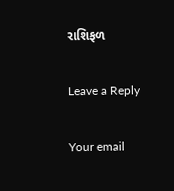રાશિફળ

Leave a Reply

Your email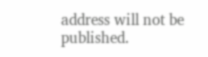address will not be published.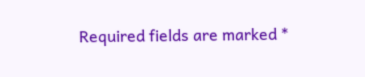Required fields are marked *